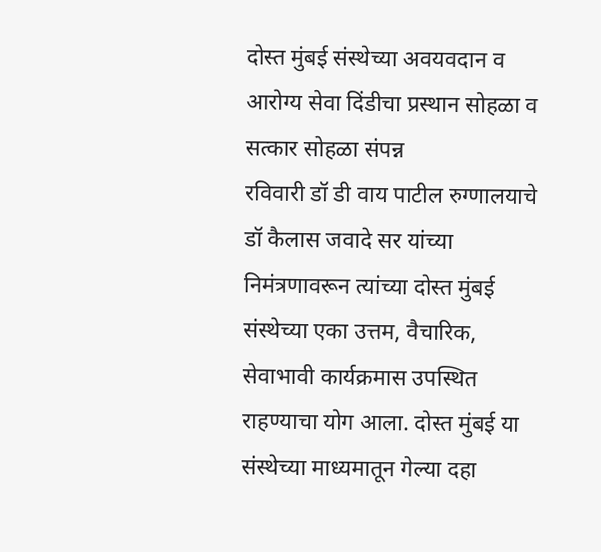दोस्त मुंबई संस्थेच्या अवयवदान व आरोग्य सेवा दिंडीचा प्रस्थान सोहळा व सत्कार सोहळा संपन्न
रविवारी डॉ डी वाय पाटील रुग्णालयाचे डॉ कैलास जवादे सर यांच्या निमंत्रणावरून त्यांच्या दोस्त मुंबई संस्थेच्या एका उत्तम, वैचारिक, सेवाभावी कार्यक्रमास उपस्थित राहण्याचा योग आला. दोस्त मुंबई या संस्थेच्या माध्यमातून गेल्या दहा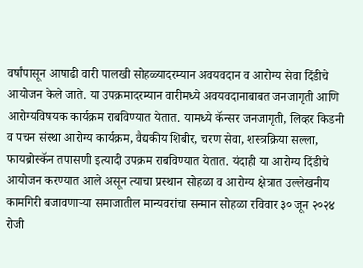वर्षांपासून आषाढी वारी पालखी सोहळ्यादरम्यान अवयवदान व आरोग्य सेवा दिंडीचे आयोजन केले जाते. या उपक्रमादरम्यान वारीमध्ये अवयवदानाबाबत जनजागृती आणि आरोग्यविषयक कार्यक्रम राबविण्यात येतात. यामध्ये कॅन्सर जनजागृती, लिव्हर किडनी व पचन संस्था आरोग्य कार्यक्रम, वैद्यकीय शिबीर, चरण सेवा, शस्त्रक्रिया सल्ला, फायब्रोस्कॅन तपासणी इत्यादी उपक्रम राबविण्यात येतात. यंदाही या आरोग्य दिंडीचे आयोजन करण्यात आले असून त्याचा प्रस्थान सोहळा व आरोग्य क्षेत्रात उल्लेखनीय कामगिरी बजावणाऱ्या समाजातील मान्यवरांचा सन्मान सोहळा रविवार ३० जून २०२४ रोजी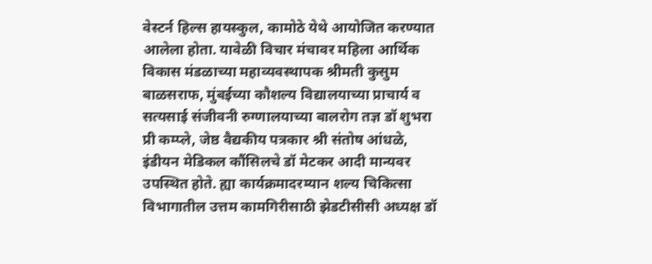वेस्टर्न हिल्स हायस्कुल, कामोठे येथे आयोजित करण्यात आलेला होता. यावेळी विचार मंचावर महिला आर्थिक विकास मंडळाच्या महाव्यवस्थापक श्रीमती कुसुम बाळसराफ, मुंबईच्या कौशल्य विद्यालयाच्या प्राचार्य व सत्यसाई संजीवनी रुग्णालयाच्या बालरोग तज्ञ डॉ शुभरा प्री कम्प्ले, जेष्ठ वैद्यकीय पत्रकार श्री संतोष आंधळे, इंडीयन मेडिकल कौंसिलचे डॉ मेटकर आदी मान्यवर उपस्थित होते. ह्या कार्यक्रमादरम्यान शल्य चिकित्सा विभागातील उत्तम कामगिरीसाठी झेडटीसीसी अध्यक्ष डॉ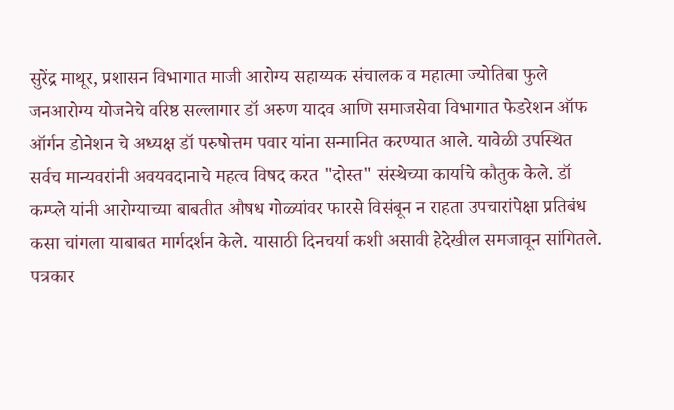सुरेंद्र माथूर, प्रशासन विभागात माजी आरोग्य सहाय्यक संचालक व महात्मा ज्योतिबा फुले जनआरोग्य योजनेचे वरिष्ठ सल्लागार डॉ अरुण यादव आणि समाजसेवा विभागात फेडरेशन ऑफ ऑर्गन डोनेशन चे अध्यक्ष डॉ परुषोत्तम पवार यांना सन्मानित करण्यात आले. यावेळी उपस्थित सर्वच मान्यवरांनी अवयवदानाचे महत्व विषद करत "दोस्त" संस्थेच्या कार्याचे कौतुक केले. डॉ कम्प्ले यांनी आरोग्याच्या बाबतीत औषध गोळ्यांवर फारसे विसंबून न राहता उपचारांपेक्षा प्रतिबंध कसा चांगला याबाबत मार्गदर्शन केले. यासाठी दिनचर्या कशी असावी हेदेखील समजावून सांगितले. पत्रकार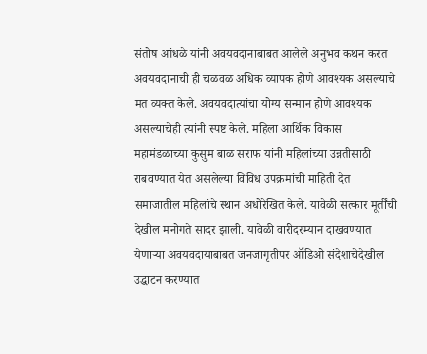संतोष आंधळे यांनी अवयवदानाबाबत आलेले अनुभव कथन करत अवयवदानाची ही चळवळ अधिक व्यापक होणे आवश्यक असल्याचे मत व्यक्त केले. अवयवदात्यांचा योग्य सन्मान होणे आवश्यक असल्याचेही त्यांनी स्पष्ट केले. महिला आर्थिक विकास महामंडळाच्या कुसुम बाळ सराफ यांनी महिलांच्या उन्नतीसाठी राबवण्यात येत असलेल्या विविध उपक्रमांची माहिती देत समाजातील महिलांचे स्थान अधोरेखित केले. यावेळी सत्कार मूर्तींची देखील मनोगते सादर झाली. यावेळी वारीदरम्यान दाखवण्यात येणाऱ्या अवयवदायाबाबत जनजागृतीपर ऑडिओ संदेशाचेदेखील उद्धाटन करण्यात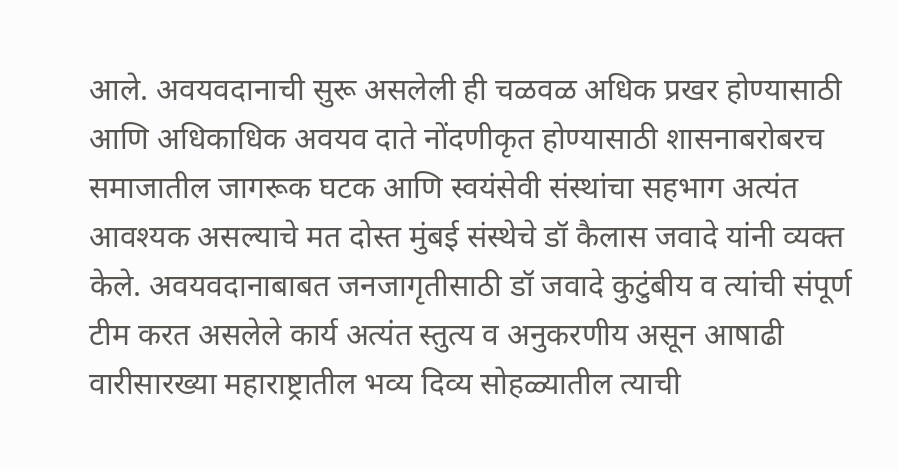आले. अवयवदानाची सुरू असलेली ही चळवळ अधिक प्रखर होण्यासाठी आणि अधिकाधिक अवयव दाते नोंदणीकृत होण्यासाठी शासनाबरोबरच समाजातील जागरूक घटक आणि स्वयंसेवी संस्थांचा सहभाग अत्यंत आवश्यक असल्याचे मत दोस्त मुंबई संस्थेचे डॉ कैलास जवादे यांनी व्यक्त केले. अवयवदानाबाबत जनजागृतीसाठी डॉ जवादे कुटुंबीय व त्यांची संपूर्ण टीम करत असलेले कार्य अत्यंत स्तुत्य व अनुकरणीय असून आषाढी वारीसारख्या महाराष्ट्रातील भव्य दिव्य सोहळ्यातील त्याची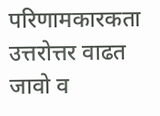परिणामकारकता उत्तरोत्तर वाढत जावो व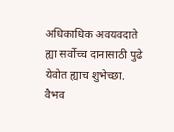अधिकाधिक अवयवदाते ह्या सर्वोच्च दानासाठी पुढे येवोत ह्याच शुभेच्छा.
वैभव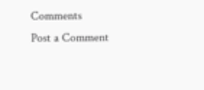Comments
Post a Comment